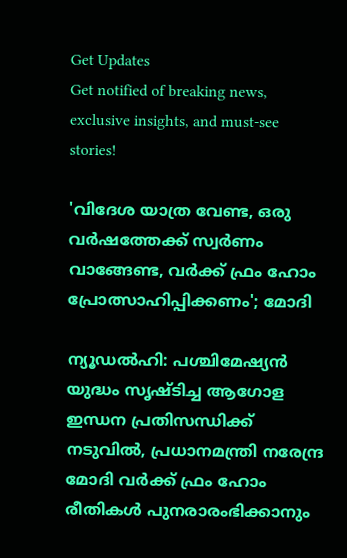Get Updates
Get notified of breaking news, exclusive insights, and must-see stories!

'വിദേശ യാത്ര വേണ്ട, ഒരു വർഷത്തേക്ക് സ്വർണം വാങ്ങേണ്ട, വർക്ക് ഫ്രം ഹോം പ്രോത്സാഹിപ്പിക്കണം'; മോദി

ന്യൂഡൽഹി: പശ്ചിമേഷ്യൻ യുദ്ധം സൃഷ്‌ടിച്ച ആഗോള ഇന്ധന പ്രതിസന്ധിക്ക് നടുവിൽ, പ്രധാനമന്ത്രി നരേന്ദ്ര മോദി വർക്ക് ഫ്രം ഹോം രീതികൾ പുനരാരംഭിക്കാനും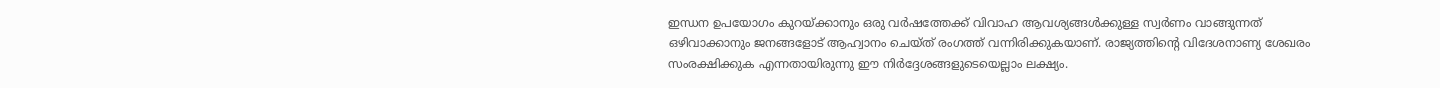ഇന്ധന ഉപയോഗം കുറയ്ക്കാനും ഒരു വർഷത്തേക്ക് വിവാഹ ആവശ്യങ്ങൾക്കുള്ള സ്വർണം വാങ്ങുന്നത് ഒഴിവാക്കാനും ജനങ്ങളോട് ആഹ്വാനം ചെയ്‌ത്‌ രംഗത്ത് വന്നിരിക്കുകയാണ്. രാജ്യത്തിന്റെ വിദേശനാണ്യ ശേഖരം സംരക്ഷിക്കുക എന്നതായിരുന്നു ഈ നിർദ്ദേശങ്ങളുടെയെല്ലാം ലക്ഷ്യം.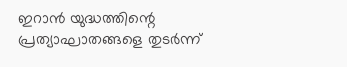ഇറാൻ യുദ്ധത്തിന്റെ പ്രത്യാഘാതങ്ങളെ തുടർന്ന്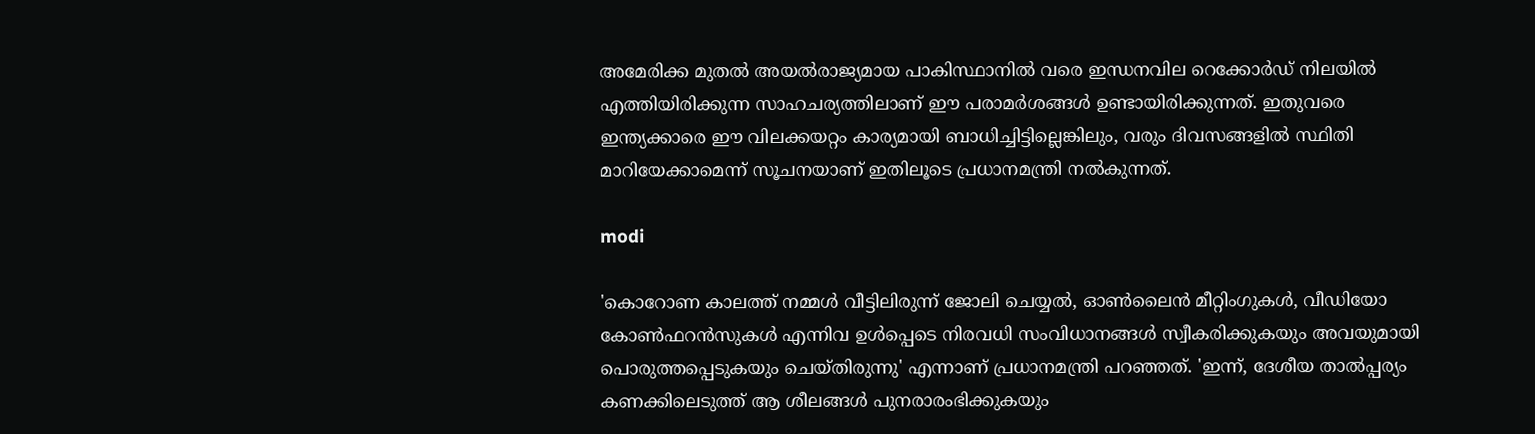അമേരിക്ക മുതൽ അയൽരാജ്യമായ പാകിസ്ഥാനിൽ വരെ ഇന്ധനവില റെക്കോർഡ് നിലയിൽ എത്തിയിരിക്കുന്ന സാഹചര്യത്തിലാണ് ഈ പരാമർശങ്ങൾ ഉണ്ടായിരിക്കുന്നത്. ഇതുവരെ ഇന്ത്യക്കാരെ ഈ വിലക്കയറ്റം കാര്യമായി ബാധിച്ചിട്ടില്ലെങ്കിലും, വരും ദിവസങ്ങളിൽ സ്ഥിതി മാറിയേക്കാമെന്ന് സൂചനയാണ് ഇതിലൂടെ പ്രധാനമന്ത്രി നൽകുന്നത്.

modi

'കൊറോണ കാലത്ത് നമ്മൾ വീട്ടിലിരുന്ന് ജോലി ചെയ്യൽ, ഓൺലൈൻ മീറ്റിംഗുകൾ, വീഡിയോ കോൺഫറൻസുകൾ എന്നിവ ഉൾപ്പെടെ നിരവധി സംവിധാനങ്ങൾ സ്വീകരിക്കുകയും അവയുമായി പൊരുത്തപ്പെടുകയും ചെയ്‌തിരുന്നു' എന്നാണ് പ്രധാനമന്ത്രി പറഞ്ഞത്. 'ഇന്ന്, ദേശീയ താൽപ്പര്യം കണക്കിലെടുത്ത് ആ ശീലങ്ങൾ പുനരാരംഭിക്കുകയും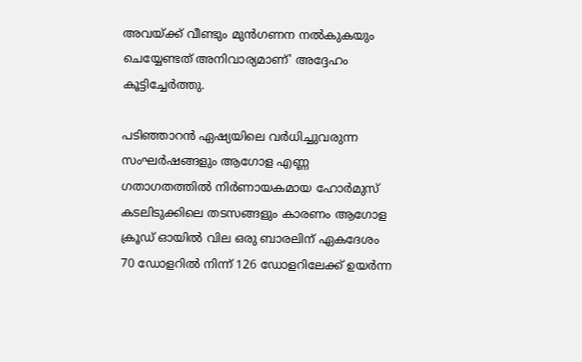അവയ്ക്ക് വീണ്ടും മുൻഗണന നൽകുകയും ചെയ്യേണ്ടത് അനിവാര്യമാണ്' അദ്ദേഹം കൂട്ടിച്ചേർത്തു.

പടിഞ്ഞാറൻ ഏഷ്യയിലെ വർധിച്ചുവരുന്ന സംഘർഷങ്ങളും ആഗോള എണ്ണ ഗതാഗതത്തിൽ നിർണായകമായ ഹോർമുസ് കടലിടുക്കിലെ തടസങ്ങളും കാരണം ആഗോള ക്രൂഡ് ഓയിൽ വില ഒരു ബാരലിന് ഏകദേശം 70 ഡോളറിൽ നിന്ന് 126 ഡോളറിലേക്ക് ഉയർന്ന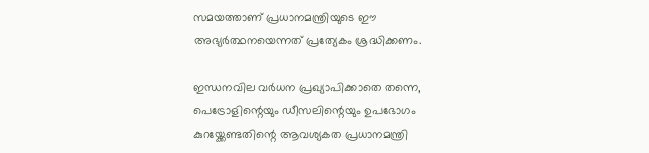സമയത്താണ് പ്രധാനമന്ത്രിയുടെ ഈ അഭ്യർത്ഥനയെന്നത് പ്രത്യേകം ശ്രദ്ധിക്കണം.

ഇന്ധനവില വർധന പ്രഖ്യാപിക്കാതെ തന്നെ, പെട്രോളിന്റെയും ഡീസലിന്റെയും ഉപഭോഗം കുറയ്ക്കേണ്ടതിന്റെ ആവശ്യകത പ്രധാനമന്ത്രി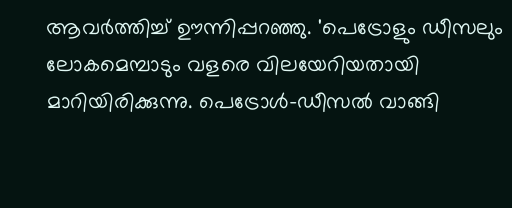ആവർത്തിച്ച് ഊന്നിപ്പറഞ്ഞു. 'പെട്രോളും ഡീസലും ലോകമെമ്പാടും വളരെ വിലയേറിയതായി മാറിയിരിക്കുന്നു. പെട്രോൾ-ഡീസൽ വാങ്ങി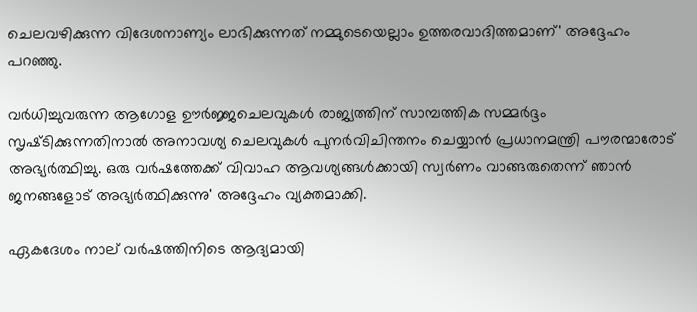ചെലവഴിക്കുന്ന വിദേശനാണ്യം ലാഭിക്കുന്നത് നമ്മുടെയെല്ലാം ഉത്തരവാദിത്തമാണ്' അദ്ദേഹം പറഞ്ഞു.

വർധിച്ചുവരുന്ന ആഗോള ഊർജ്ജചെലവുകൾ രാജ്യത്തിന് സാമ്പത്തിക സമ്മർദ്ദം സൃഷ്‌ടിക്കുന്നതിനാൽ അനാവശ്യ ചെലവുകൾ പുനർവിചിന്തനം ചെയ്യാൻ പ്രധാനമന്ത്രി പൗരന്മാരോട് അഭ്യർത്ഥിച്ചു. ഒരു വർഷത്തേക്ക് വിവാഹ ആവശ്യങ്ങൾക്കായി സ്വർണം വാങ്ങരുതെന്ന് ഞാൻ ജനങ്ങളോട് അഭ്യർത്ഥിക്കുന്നു' അദ്ദേഹം വ്യക്തമാക്കി.

ഏകദേശം നാല് വർഷത്തിനിടെ ആദ്യമായി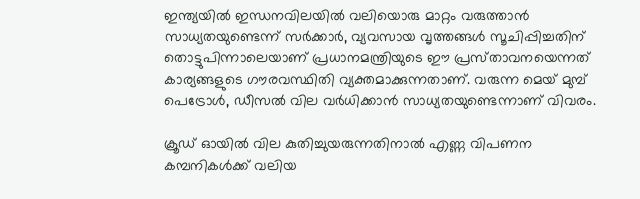ഇന്ത്യയിൽ ഇന്ധനവിലയിൽ വലിയൊരു മാറ്റം വരുത്താൻ സാധ്യതയുണ്ടെന്ന് സർക്കാർ, വ്യവസായ വൃത്തങ്ങൾ സൂചിപ്പിച്ചതിന് തൊട്ടുപിന്നാലെയാണ് പ്രധാനമന്ത്രിയുടെ ഈ പ്രസ്‌താവനയെന്നത് കാര്യങ്ങളുടെ ഗൗരവസ്ഥിതി വ്യക്തമാക്കുന്നതാണ്. വരുന്ന മെയ് മുമ്പ് പെട്രോൾ, ഡീസൽ വില വർധിക്കാൻ സാധ്യതയുണ്ടെന്നാണ് വിവരം.

ക്രൂഡ് ഓയിൽ വില കുതിച്ചുയരുന്നതിനാൽ എണ്ണ വിപണന കമ്പനികൾക്ക് വലിയ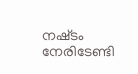നഷ്‌ടം നേരിടേണ്ടി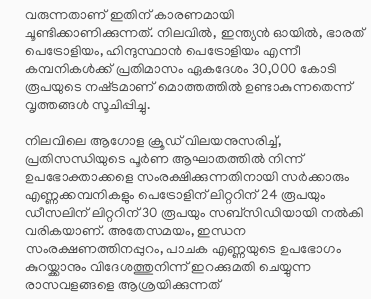വരുന്നതാണ് ഇതിന് കാരണമായി ചൂണ്ടിക്കാണിക്കുന്നത്. നിലവിൽ, ഇന്ത്യൻ ഓയിൽ, ഭാരത് പെട്രോളിയം, ഹിന്ദുസ്ഥാൻ പെട്രോളിയം എന്നീ കമ്പനികൾക്ക് പ്രതിമാസം ഏകദേശം 30,000 കോടി രൂപയുടെ നഷ്‌ടമാണ് മൊത്തത്തിൽ ഉണ്ടാകുന്നതെന്ന് വൃത്തങ്ങൾ സൂചിപ്പിച്ചു.

നിലവിലെ ആഗോള ക്രൂഡ് വിലയനുസരിച്ച്, പ്രതിസന്ധിയുടെ പൂർണ ആഘാതത്തിൽ നിന്ന് ഉപഭോക്താക്കളെ സംരക്ഷിക്കുന്നതിനായി സർക്കാരും എണ്ണക്കമ്പനികളും പെട്രോളിന് ലിറ്ററിന് 24 രൂപയും ഡീസലിന് ലിറ്ററിന് 30 രൂപയും സബ്‌സിഡിയായി നൽകി വരികയാണ്. അതേസമയം, ഇന്ധന സംരക്ഷണത്തിനപ്പുറം, പാചക എണ്ണയുടെ ഉപഭോഗം കുറയ്ക്കാനും വിദേശത്തുനിന്ന് ഇറക്കുമതി ചെയ്യുന്ന രാസവളങ്ങളെ ആശ്രയിക്കുന്നത്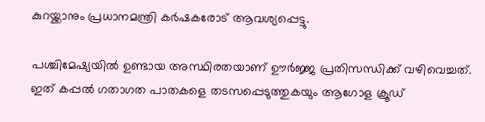കുറയ്ക്കാനും പ്രധാനമന്ത്രി കർഷകരോട് ആവശ്യപ്പെട്ടു.

പശ്ചിമേഷ്യയിൽ ഉണ്ടായ അസ്ഥിരതയാണ് ഊർജ്ജ പ്രതിസന്ധിക്ക് വഴിവെച്ചത്. ഇത് കപ്പൽ ഗതാഗത പാതകളെ തടസപ്പെടുത്തുകയും ആഗോള ക്രൂഡ്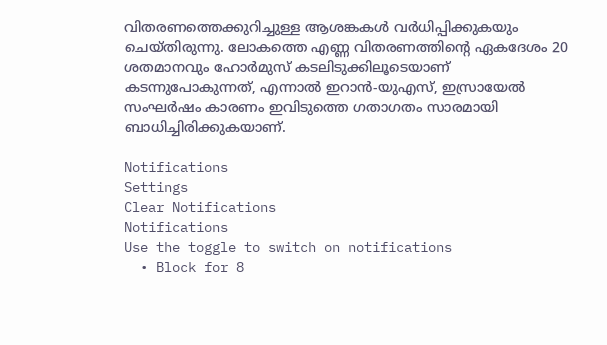വിതരണത്തെക്കുറിച്ചുള്ള ആശങ്കകൾ വർധിപ്പിക്കുകയും ചെയ്‌തിരുന്നു. ലോകത്തെ എണ്ണ വിതരണത്തിന്റെ ഏകദേശം 20 ശതമാനവും ഹോർമുസ് കടലിടുക്കിലൂടെയാണ് കടന്നുപോകുന്നത്, എന്നാൽ ഇറാൻ-യുഎസ്, ഇസ്രായേൽ സംഘർഷം കാരണം ഇവിടുത്തെ ഗതാഗതം സാരമായി ബാധിച്ചിരിക്കുകയാണ്.

Notifications
Settings
Clear Notifications
Notifications
Use the toggle to switch on notifications
  • Block for 8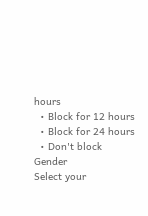hours
  • Block for 12 hours
  • Block for 24 hours
  • Don't block
Gender
Select your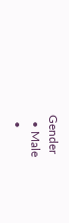Gender
  • Male
  •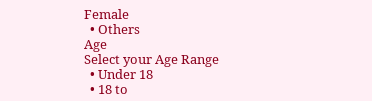Female
  • Others
Age
Select your Age Range
  • Under 18
  • 18 to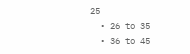25
  • 26 to 35
  • 36 to 45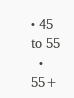• 45 to 55
  • 55+